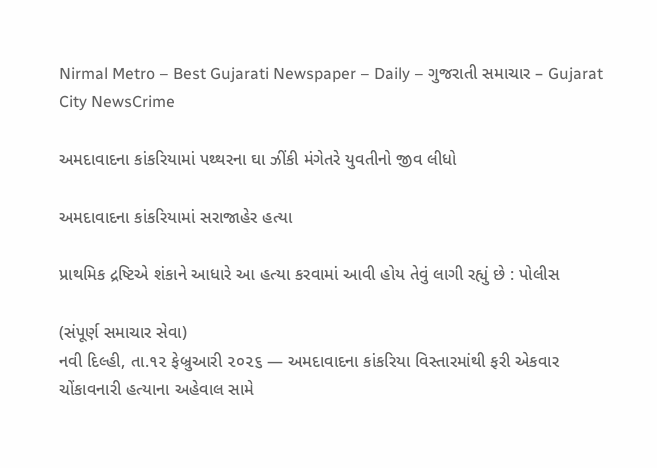Nirmal Metro – Best Gujarati Newspaper – Daily – ગુજરાતી સમાચાર – Gujarat
City NewsCrime

અમદાવાદના કાંકરિયામાં પથ્થરના ઘા ઝીંકી મંગેતરે યુવતીનો જીવ લીધો

અમદાવાદના કાંકરિયામાં સરાજાહેર હત્યા

પ્રાથમિક દ્રષ્ટિએ શંકાને આધારે આ હત્યા કરવામાં આવી હોય તેવું લાગી રહ્યું છે : પોલીસ

(સંપૂર્ણ સમાચાર સેવા)
નવી દિલ્હી, તા.૧૨ ફેબ્રુઆરી ૨૦૨૬ — અમદાવાદના કાંકરિયા વિસ્તારમાંથી ફરી એકવાર ચોંકાવનારી હત્યાના અહેવાલ સામે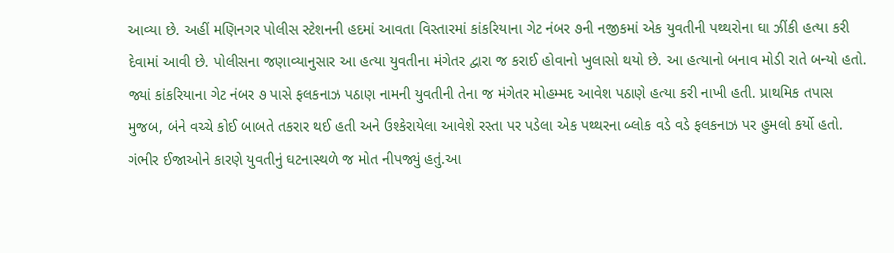આવ્યા છે. અહીં મણિનગર પોલીસ સ્ટેશનની હદમાં આવતા વિસ્તારમાં કાંકરિયાના ગેટ નંબર ૭ની નજીકમાં એક યુવતીની પથ્થરોના ઘા ઝીંકી હત્યા કરી દેવામાં આવી છે. પોલીસના જણાવ્યાનુસાર આ હત્યા યુવતીના મંગેતર દ્વારા જ કરાઈ હોવાનો ખુલાસો થયો છે. આ હત્યાનો બનાવ મોડી રાતે બન્યો હતો. જ્યાં કાંકરિયાના ગેટ નંબર ૭ પાસે ફલકનાઝ પઠાણ નામની યુવતીની તેના જ મંગેતર મોહમ્મદ આવેશ પઠાણે હત્યા કરી નાખી હતી. પ્રાથમિક તપાસ મુજબ, બંને વચ્ચે કોઈ બાબતે તકરાર થઈ હતી અને ઉશ્કેરાયેલા આવેશે રસ્તા પર પડેલા એક પથ્થરના બ્લોક વડે વડે ફલકનાઝ પર હુમલો કર્યો હતો. ગંભીર ઈજાઓને કારણે યુવતીનું ઘટનાસ્થળે જ મોત નીપજ્યું હતું.આ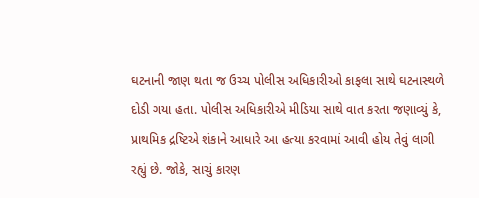ઘટનાની જાણ થતા જ ઉચ્ચ પોલીસ અધિકારીઓ કાફલા સાથે ઘટનાસ્થળે દોડી ગયા હતા. પોલીસ અધિકારીએ મીડિયા સાથે વાત કરતા જણાવ્યું કે, પ્રાથમિક દ્રષ્ટિએ શંકાને આધારે આ હત્યા કરવામાં આવી હોય તેવું લાગી રહ્યું છે. જોકે, સાચું કારણ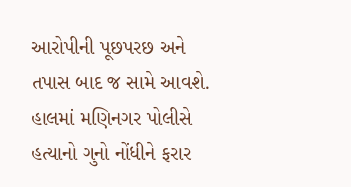આરોપીની પૂછપરછ અને તપાસ બાદ જ સામે આવશે. હાલમાં મણિનગર પોલીસે હત્યાનો ગુનો નોંધીને ફરાર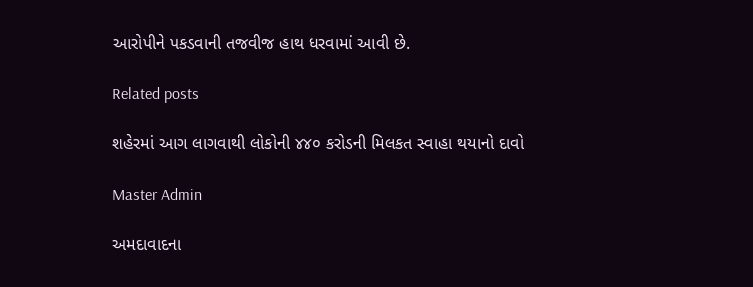આરોપીને પકડવાની તજવીજ હાથ ધરવામાં આવી છે.

Related posts

શહેરમાં આગ લાગવાથી લોકોની ૪૪૦ કરોડની મિલકત સ્વાહા થયાનો દાવો

Master Admin

અમદાવાદના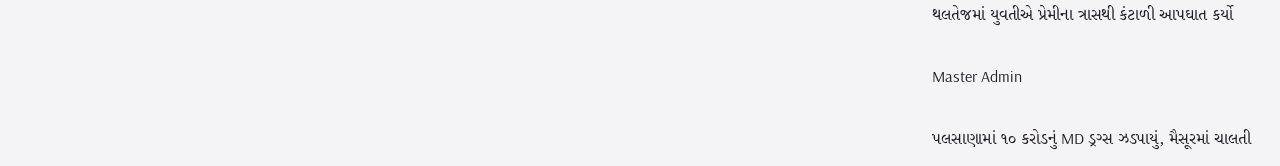થલતેજમાં યુવતીએ પ્રેમીના ત્રાસથી કંટાળી આપઘાત કર્યો

Master Admin

પલસાણામાં ૧૦ કરોડનું MD ડ્રગ્સ ઝડપાયું, મૈસૂરમાં ચાલતી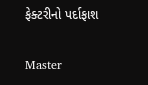ફેક્ટરીનો પર્દાફાશ

Master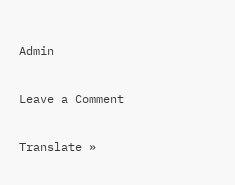Admin

Leave a Comment

Translate »